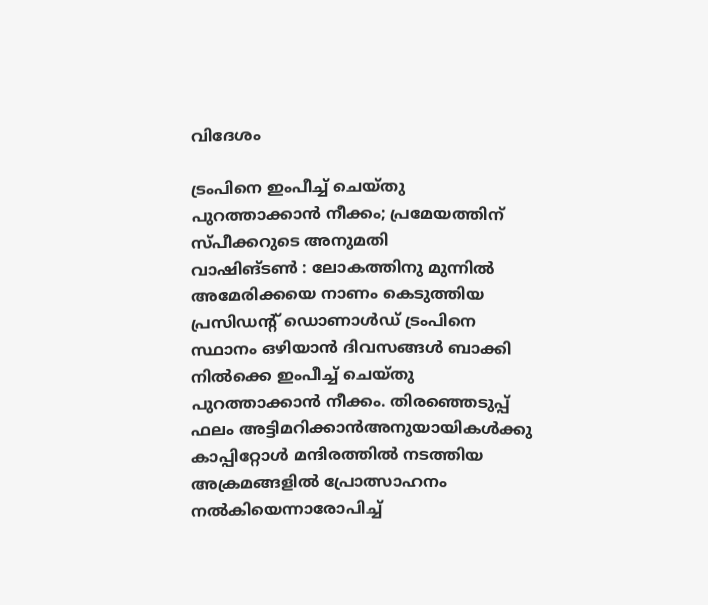വിദേശം

ട്രംപിനെ ഇംപീച്ച് ചെയ്തു പുറത്താക്കാന്‍ നീക്കം; പ്രമേയത്തിന് സ്പീക്കറുടെ അനുമതി
വാഷിങ്ടണ്‍ : ലോകത്തിനു മുന്നില്‍ അമേരിക്കയെ നാണം കെടുത്തിയ പ്രസിഡന്റ് ഡൊണാള്‍ഡ് ട്രംപിനെ സ്ഥാനം ഒഴിയാന്‍ ദിവസങ്ങള്‍ ബാക്കി നില്‍ക്കെ ഇംപീച്ച് ചെയ്തു പുറത്താക്കാന്‍ നീക്കം. തിരഞ്ഞെടുപ്പ് ഫലം അട്ടിമറിക്കാന്‍അനുയായികള്‍ക്കു കാപ്പിറ്റോള്‍ മന്ദിരത്തില്‍ നടത്തിയ അക്രമങ്ങളില്‍ പ്രോത്സാഹനം നല്‍കിയെന്നാരോപിച്ച്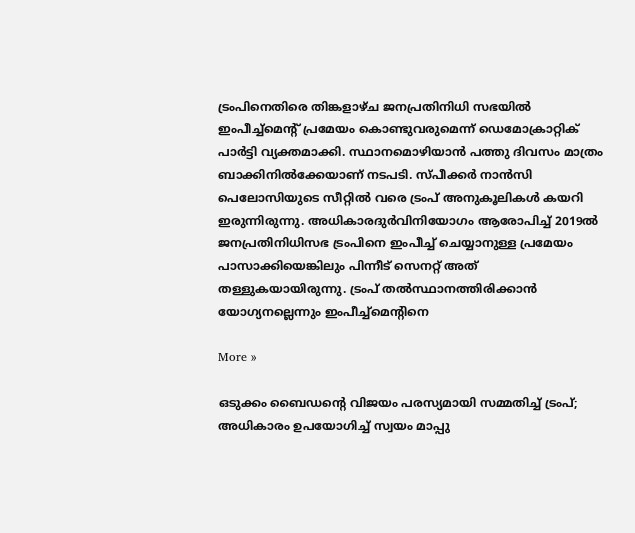ട്രംപിനെതിരെ തിങ്കളാഴ്ച ജനപ്രതിനിധി സഭയില്‍ ഇംപീച്ച്‌മെന്റ് പ്രമേയം കൊണ്ടുവരുമെന്ന് ഡെമോക്രാറ്റിക് പാര്‍ട്ടി വ്യക്തമാക്കി. സ്ഥാനമൊഴിയാന്‍ പത്തു ദിവസം മാത്രം ബാക്കിനില്‍ക്കേയാണ് നടപടി. സ്പീക്കര്‍ നാന്‍സി പെലോസിയുടെ സീറ്റില്‍ വരെ ട്രംപ് അനുകൂലികള്‍ കയറി ഇരുന്നിരുന്നു. അധികാരദുര്‍വിനിയോഗം ആരോപിച്ച് 2019ല്‍ ജനപ്രതിനിധിസഭ ട്രംപിനെ ഇംപീച്ച് ചെയ്യാനുള്ള പ്രമേയം പാസാക്കിയെങ്കിലും പിന്നീട് സെനറ്റ് അത് തള്ളുകയായിരുന്നു. ട്രംപ് തല്‍സ്ഥാനത്തിരിക്കാന്‍ യോഗ്യനല്ലെന്നും ഇംപീച്ച്മെന്റിനെ

More »

ഒടുക്കം ബൈഡന്റെ വിജയം പരസ്യമായി സമ്മതിച്ച് ട്രംപ്; അധികാരം ഉപയോഗിച്ച് സ്വയം മാപ്പു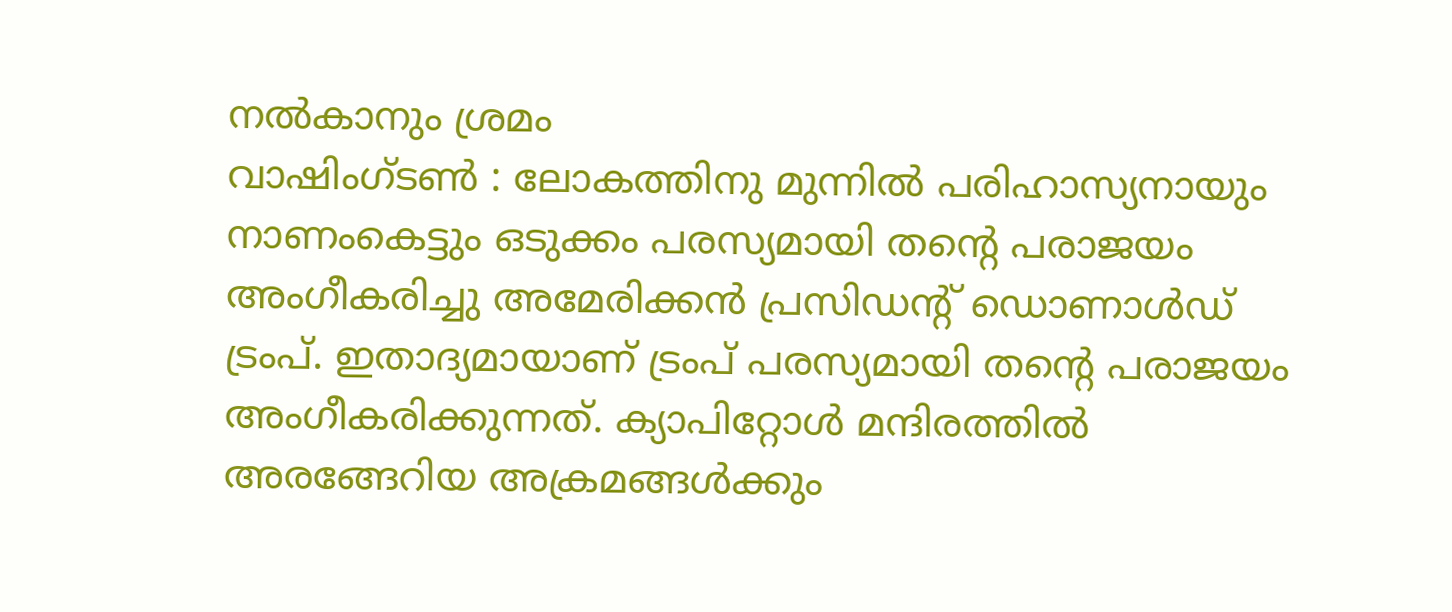നല്‍കാനും ശ്രമം
വാഷിംഗ്ടണ്‍ : ലോകത്തിനു മുന്നില്‍ പരിഹാസ്യനായും നാണംകെട്ടും ഒടുക്കം പരസ്യമായി തന്റെ പരാജയം അംഗീകരിച്ചു അമേരിക്കന്‍ പ്രസിഡന്റ് ഡൊണാള്‍ഡ് ട്രംപ്. ഇതാദ്യമായാണ് ട്രംപ് പരസ്യമായി തന്റെ പരാജയം അംഗീകരിക്കുന്നത്. ക്യാപിറ്റോള്‍ മന്ദിരത്തില്‍ അരങ്ങേറിയ അക്രമങ്ങള്‍ക്കും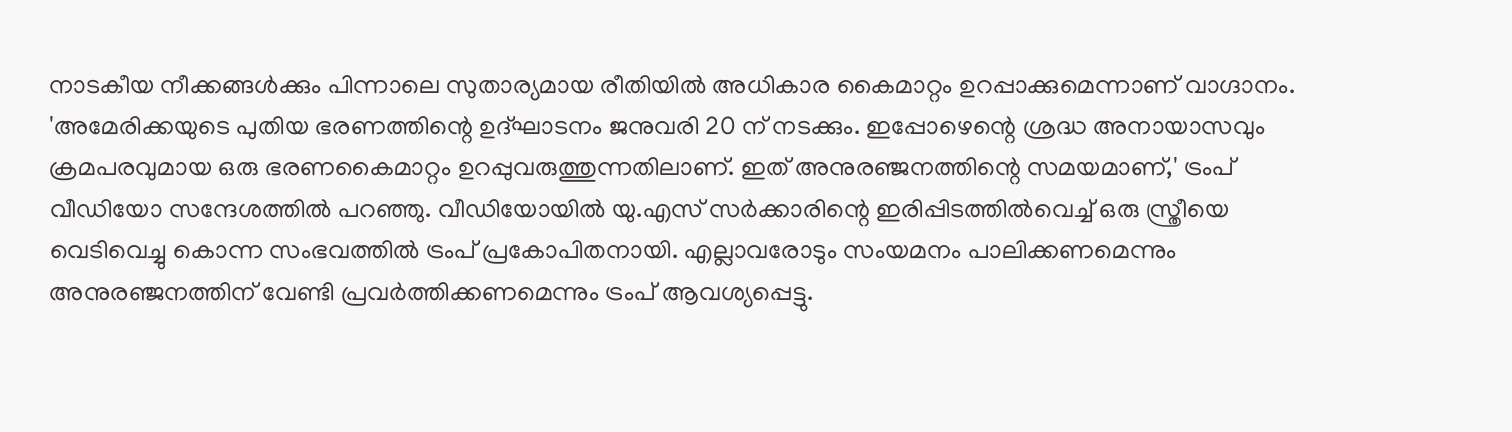നാടകീയ നീക്കങ്ങള്‍ക്കും പിന്നാലെ സുതാര്യമായ രീതിയില്‍ അധികാര കൈമാറ്റം ഉറപ്പാക്കുമെന്നാണ് വാഗ്ദാനം. 'അമേരിക്കയുടെ പുതിയ ഭരണത്തിന്റെ ഉദ്ഘാടനം ജനുവരി 20 ന് നടക്കും. ഇപ്പോഴെന്റെ ശ്രദ്ധ അനായാസവും ക്രമപരവുമായ ഒരു ഭരണകൈമാറ്റം ഉറപ്പുവരുത്തുന്നതിലാണ്. ഇത് അനുരഞ്ജനത്തിന്റെ സമയമാണ്,' ട്രംപ് വീഡിയോ സന്ദേശത്തില്‍ പറഞ്ഞു. വീഡിയോയില്‍ യു.എസ് സര്‍ക്കാരിന്റെ ഇരിപ്പിടത്തില്‍വെച്ച് ഒരു സ്ത്രീയെ വെടിവെച്ചു കൊന്ന സംഭവത്തില്‍ ട്രംപ് പ്രകോപിതനായി. എല്ലാവരോടും സംയമനം പാലിക്കണമെന്നും അനുരഞ്ജനത്തിന് വേണ്ടി പ്രവര്‍ത്തിക്കണമെന്നും ട്രംപ് ആവശ്യപ്പെട്ടു.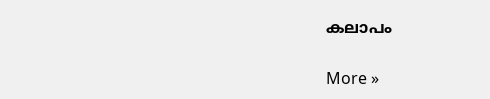കലാപം

More »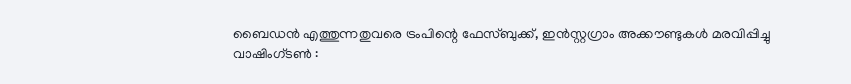ബൈഡന്‍ എത്തുന്നതുവരെ ട്രംപിന്റെ ഫേസ്ബുക്ക്, ഇന്‍സ്റ്റഗ്രാം അക്കൗണ്ടുകള്‍ മരവിപ്പിച്ചു
വാഷിംഗ്ടണ്‍ :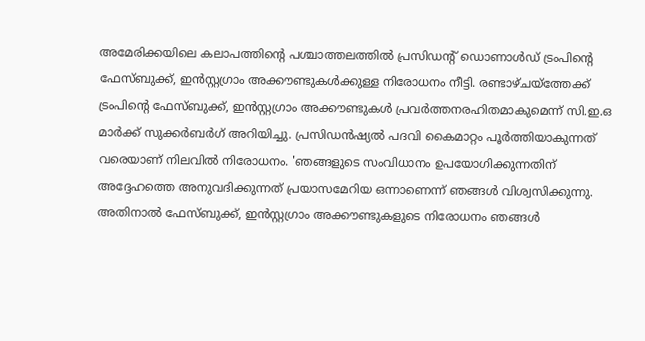അമേരിക്കയിലെ കലാപത്തിന്റെ പശ്ചാത്തലത്തില്‍ പ്രസിഡന്റ് ഡൊണാള്‍ഡ് ട്രംപിന്റെ ഫേസ്ബുക്ക്, ഇന്‍സ്റ്റഗ്രാം അക്കൗണ്ടുകള്‍ക്കുള്ള നിരോധനം നീട്ടി. രണ്ടാഴ്ചയ്‌ത്തേക്ക് ട്രംപിന്റെ ഫേസ്ബുക്ക്, ഇന്‍സ്റ്റഗ്രാം അക്കൗണ്ടുകള്‍ പ്രവര്‍ത്തനരഹിതമാകുമെന്ന് സി.ഇ.ഒ മാര്‍ക്ക് സുക്കര്‍ബര്‍ഗ് അറിയിച്ചു. പ്രസിഡന്‍ഷ്യല്‍ പദവി കൈമാറ്റം പൂര്‍ത്തിയാകുന്നത് വരെയാണ് നിലവില്‍ നിരോധനം. 'ഞങ്ങളുടെ സംവിധാനം ഉപയോഗിക്കുന്നതിന് അദ്ദേഹത്തെ അനുവദിക്കുന്നത് പ്രയാസമേറിയ ഒന്നാണെന്ന് ഞങ്ങള്‍ വിശ്വസിക്കുന്നു. അതിനാല്‍ ഫേസ്ബുക്ക്, ഇന്‍സ്റ്റഗ്രാം അക്കൗണ്ടുകളുടെ നിരോധനം ഞങ്ങള്‍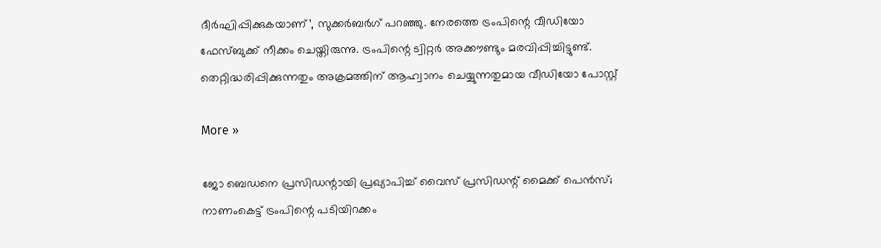ദീര്‍ഘിപ്പിക്കുകയാണ്’, സുക്കര്‍ബര്‍ഗ് പറഞ്ഞു. നേരത്തെ ട്രംപിന്റെ വീഡിയോ ഫേസ്ബുക്ക് നീക്കം ചെയ്തിരുന്നു. ട്രംപിന്റെ ട്വിറ്റര്‍ അക്കൗണ്ടും മരവിപ്പിച്ചിട്ടുണ്ട്. തെറ്റിദ്ധരിപ്പിക്കുന്നതും അക്രമത്തിന് ആഹ്വാനം ചെയ്യുന്നതുമായ വീഡിയോ പോസ്റ്റ്

More »

ജോ ബെഡനെ പ്രസിഡന്റായി പ്രഖ്യാപിച്ച് വൈസ് പ്രസിഡന്റ് മൈക്ക് പെന്‍സ്; നാണംകെട്ട് ട്രംപിന്റെ പടിയിറക്കം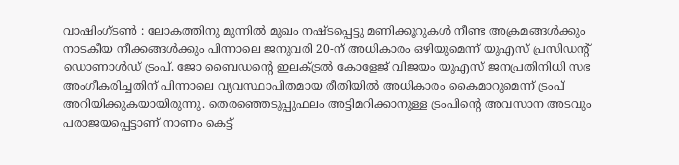വാഷിംഗ്ടണ്‍ : ലോകത്തിനു മുന്നില്‍ മുഖം നഷ്ടപ്പെട്ടു മണിക്കൂറുകള്‍ നീണ്ട അക്രമങ്ങള്‍ക്കും നാടകീയ നീക്കങ്ങള്‍ക്കും പിന്നാലെ ജനുവരി 20-ന് അധികാരം ഒഴിയുമെന്ന്‌ യുഎസ് പ്രസിഡന്റ് ഡൊണാള്‍ഡ് ട്രംപ്. ജോ ബൈഡന്റെ ഇലക്ട്രല്‍ കോളേജ് വിജയം യുഎസ് ജനപ്രതിനിധി സഭ അംഗീകരിച്ചതിന്‌ പിന്നാലെ വ്യവസ്ഥാപിതമായ രീതിയില്‍ അധികാരം കൈമാറുമെന്ന് ട്രംപ് അറിയിക്കുകയായിരുന്നു. തെരഞ്ഞെടുപ്പുഫലം അട്ടിമറിക്കാനുള്ള ട്രംപിന്റെ അവസാന അടവും പരാജയപ്പെട്ടാണ് നാണം കെട്ട്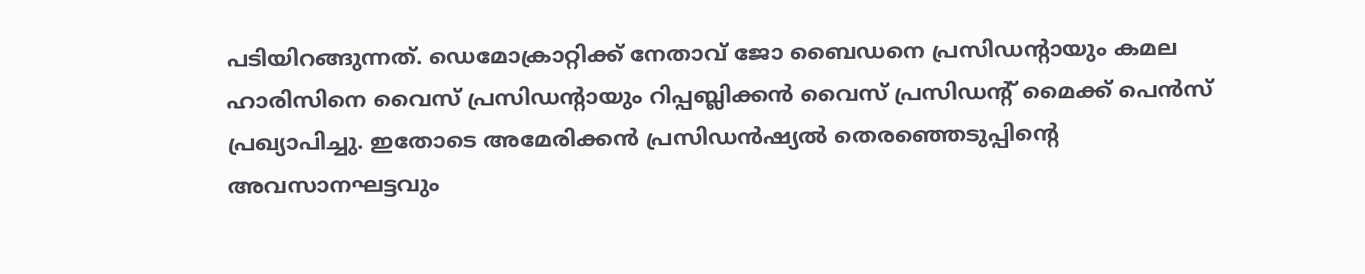പടിയിറങ്ങുന്നത്. ഡെമോക്രാറ്റിക്ക് നേതാവ് ജോ ബൈഡനെ പ്രസിഡന്റായും കമല ഹാരിസിനെ വൈസ് പ്രസിഡന്റായും റിപ്പബ്ലിക്കന്‍ വൈസ് പ്രസിഡന്റ് മൈക്ക് പെന്‍സ് പ്രഖ്യാപിച്ചു. ഇതോടെ അമേരിക്കന്‍ പ്രസിഡന്‍ഷ്യല്‍ തെരഞ്ഞെടുപ്പിന്റെ അവസാനഘട്ടവും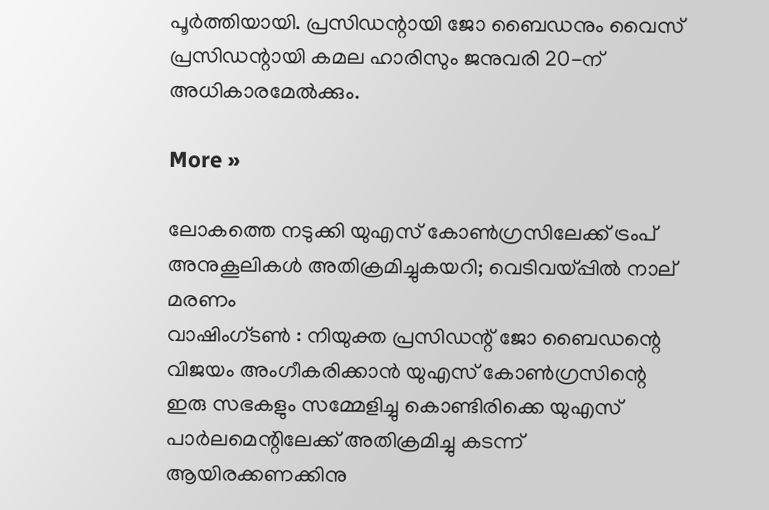പൂര്‍ത്തിയായി. പ്രസിഡന്റായി ജോ ബൈഡനും വൈസ് പ്രസിഡന്റായി കമല ഹാരിസും ജനുവരി 20-ന് അധികാരമേല്‍ക്കും.

More »

ലോകത്തെ നടുക്കി യുഎസ് കോണ്‍ഗ്രസിലേക്ക് ട്രംപ് അനുകൂലികള്‍ അതിക്രമിച്ചുകയറി; വെടിവയ്പ്പില്‍ നാല് മരണം
വാഷിംഗ്ടണ്‍ : നിയുക്ത പ്രസിഡന്റ് ജോ ബൈഡന്റെ വിജയം അംഗീകരിക്കാന്‍ യുഎസ് കോണ്‍ഗ്രസിന്റെ ഇരു സഭകളും സമ്മേളിച്ചു കൊണ്ടിരിക്കെ യുഎസ് പാര്‍ലമെന്റിലേക്ക് അതിക്രമിച്ചു കടന്ന് ആയിരക്കണക്കിനു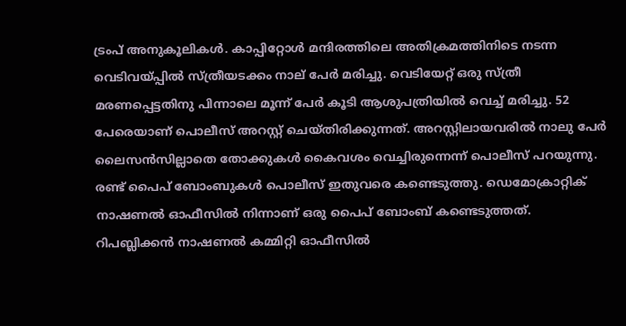ട്രംപ് അനുകൂലികള്‍. കാപ്പിറ്റോള്‍ മന്ദിരത്തിലെ അതിക്രമത്തിനിടെ നടന്ന വെടിവയ്പ്പില്‍ സ്ത്രീയടക്കം നാല് പേര്‍ മരിച്ചു. വെടിയേറ്റ് ഒരു സ്ത്രീ മരണപ്പെട്ടതിനു പിന്നാലെ മൂന്ന് പേര്‍ കൂടി ആശുപത്രിയില്‍ വെച്ച് മരിച്ചു. 52 പേരെയാണ് പൊലീസ് അറസ്റ്റ് ചെയ്തിരിക്കുന്നത്. അറസ്റ്റിലായവരില്‍ നാലു പേര്‍ ലൈസന്‍സില്ലാതെ തോക്കുകള്‍ കൈവശം വെച്ചിരുന്നെന്ന് പൊലീസ് പറയുന്നു. രണ്ട് പൈപ് ബോംബുകള്‍ പൊലീസ് ഇതുവരെ കണ്ടെടുത്തു. ഡെമോക്രാറ്റിക് നാഷണല്‍ ഓഫീസില്‍ നിന്നാണ് ഒരു പൈപ് ബോംബ് കണ്ടെടുത്തത്. റിപബ്ലിക്കന്‍ നാഷണല്‍ കമ്മിറ്റി ഓഫീസില്‍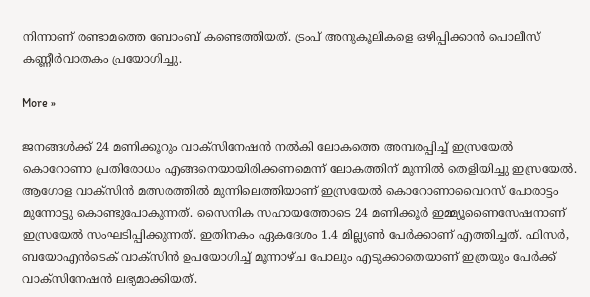നിന്നാണ് രണ്ടാമത്തെ ബോംബ് കണ്ടെത്തിയത്. ട്രംപ് അനുകൂലികളെ ഒഴിപ്പിക്കാന്‍ പൊലീസ് കണ്ണീര്‍വാതകം പ്രയോഗിച്ചു.

More »

ജനങ്ങള്‍ക്ക് 24 മണിക്കൂറും വാക്‌സിനേഷന്‍ നല്‍കി ലോകത്തെ അമ്പരപ്പിച്ച് ഇസ്രയേല്‍
കൊറോണാ പ്രതിരോധം എങ്ങനെയായിരിക്കണമെന്ന് ലോകത്തിന് മുന്നില്‍ തെളിയിച്ചു ഇസ്രയേല്‍. ആഗോള വാക്‌സിന്‍ മത്സരത്തില്‍ മുന്നിലെത്തിയാണ് ഇസ്രയേല്‍ കൊറോണാവൈറസ് പോരാട്ടം മുന്നോട്ടു കൊണ്ടുപോകുന്നത്. സൈനിക സഹായത്തോടെ 24 മണിക്കൂര്‍ ഇമ്മ്യൂണൈസേഷനാണ് ഇസ്രയേല്‍ സംഘടിപ്പിക്കുന്നത്. ഇതിനകം ഏകദേശം 1.4 മില്ല്യണ്‍ പേര്‍ക്കാണ് എത്തിച്ചത്. ഫിസര്‍, ബയോഎന്‍ടെക് വാക്‌സിന്‍ ഉപയോഗിച്ച് മൂന്നാഴ്ച പോലും എടുക്കാതെയാണ് ഇത്രയും പേര്‍ക്ക് വാക്‌സിനേഷന്‍ ലഭ്യമാക്കിയത്.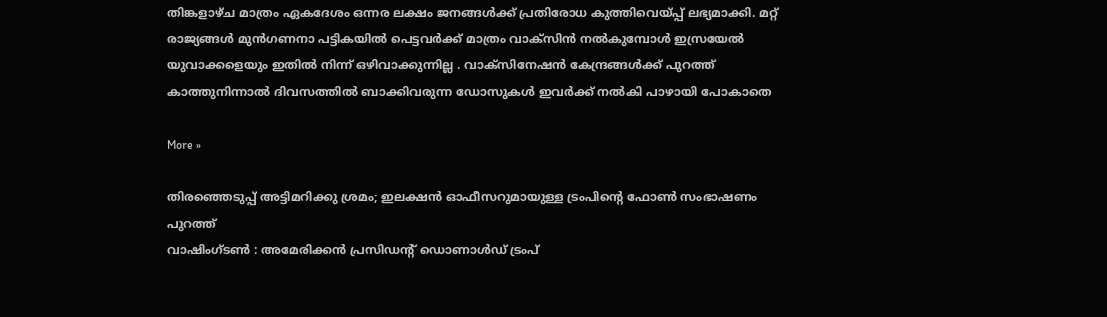തിങ്കളാഴ്ച മാത്രം ഏകദേശം ഒന്നര ലക്ഷം ജനങ്ങള്‍ക്ക് പ്രതിരോധ കുത്തിവെയ്പ്പ് ലഭ്യമാക്കി. മറ്റ് രാജ്യങ്ങള്‍ മുന്‍ഗണനാ പട്ടികയില്‍ പെട്ടവര്‍ക്ക് മാത്രം വാക്‌സിന്‍ നല്‍കുമ്പോള്‍ ഇസ്രയേല്‍ യുവാക്കളെയും ഇതില്‍ നിന്ന് ഒഴിവാക്കുന്നില്ല . വാക്‌സിനേഷന്‍ കേന്ദ്രങ്ങള്‍ക്ക് പുറത്ത് കാത്തുനിന്നാല്‍ ദിവസത്തില്‍ ബാക്കിവരുന്ന ഡോസുകള്‍ ഇവര്‍ക്ക് നല്‍കി പാഴായി പോകാതെ

More »

തിരഞ്ഞെടുപ്പ് അട്ടിമറിക്കു ശ്രമം; ഇലക്ഷന്‍ ഓഫീസറുമായുള്ള ട്രംപിന്റെ ഫോണ്‍ സംഭാഷണം പുറത്ത്
വാഷിംഗ്ടണ്‍ : അമേരിക്കന്‍ പ്രസിഡന്റ് ഡൊണാള്‍ഡ് ട്രംപ്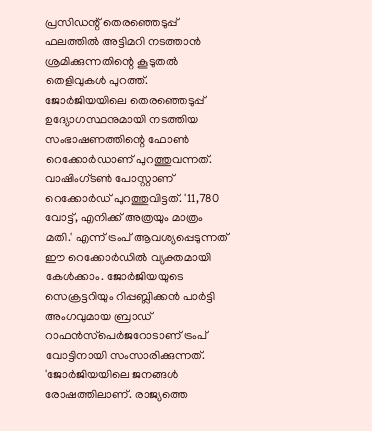പ്രസിഡന്റ് തെരഞ്ഞെടുപ്പ് ഫലത്തില്‍ അട്ടിമറി നടത്താന്‍ ശ്രമിക്കുന്നതിന്റെ കൂടുതല്‍ തെളിവുകള്‍ പുറത്ത്. ജോര്‍ജിയയിലെ തെരഞ്ഞെടുപ്പ് ഉദ്യോഗസ്ഥനുമായി നടത്തിയ സംഭാഷണത്തിന്റെ ഫോണ്‍ റെക്കോര്‍ഡാണ് പുറത്തുവന്നത്. വാഷിംഗ്ടണ്‍ പോസ്റ്റാണ് റെക്കോര്‍ഡ് പുറത്തുവിട്ടത്. '11,780 വോട്ട്, എനിക്ക് അത്രയും മാത്രം മതി.' എന്ന് ട്രംപ് ആവശ്യപ്പെടുന്നത് ഈ റെക്കോര്‍ഡില്‍ വ്യക്തമായി കേള്‍ക്കാം. ജോര്‍ജിയയുടെ സെക്രട്ടറിയും റിപ്പബ്ലിക്കന്‍ പാര്‍ട്ടി അംഗവുമായ ബ്രാഡ് റാഫന്‍സ്‌പെര്‍ജറോടാണ് ട്രംപ് വോട്ടിനായി സംസാരിക്കുന്നത്. 'ജോര്‍ജിയയിലെ ജനങ്ങള്‍ രോഷത്തിലാണ്. രാജ്യത്തെ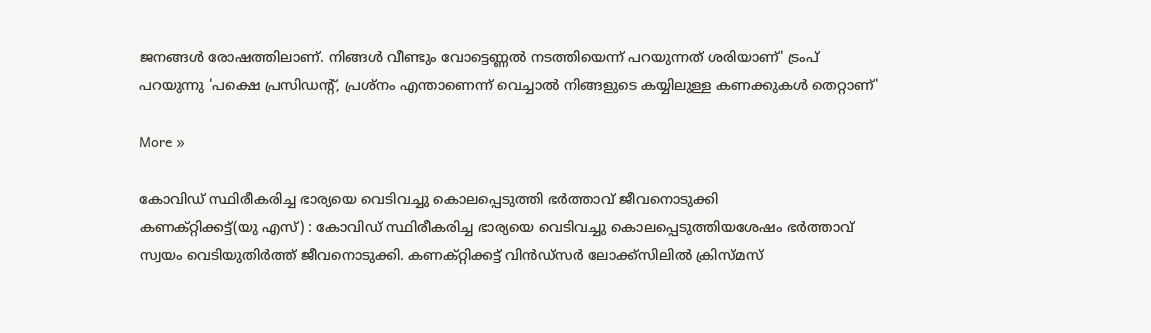ജനങ്ങള്‍ രോഷത്തിലാണ്. നിങ്ങള്‍ വീണ്ടും വോട്ടെണ്ണല്‍ നടത്തിയെന്ന് പറയുന്നത് ശരിയാണ്' ട്രംപ് പറയുന്നു 'പക്ഷെ പ്രസിഡന്റ്, പ്രശ്‌നം എന്താണെന്ന് വെച്ചാല്‍ നിങ്ങളുടെ കയ്യിലുള്ള കണക്കുകള്‍ തെറ്റാണ്'

More »

കോവിഡ് സ്ഥിരീകരിച്ച ഭാര്യയെ വെടിവച്ചു കൊലപ്പെടുത്തി ഭര്‍ത്താവ് ജീവനൊടുക്കി
കണക്റ്റിക്കട്ട്(യു എസ്) : കോവിഡ് സ്ഥിരീകരിച്ച ഭാര്യയെ വെടിവച്ചു കൊലപ്പെടുത്തിയശേഷം ഭര്‍ത്താവ് സ്വയം വെടിയുതിര്‍ത്ത് ജീവനൊടുക്കി. കണക്റ്റിക്കട്ട് വിന്‍ഡ്‌സര്‍ ലോക്ക്‌സിലില്‍ ക്രിസ്മസ്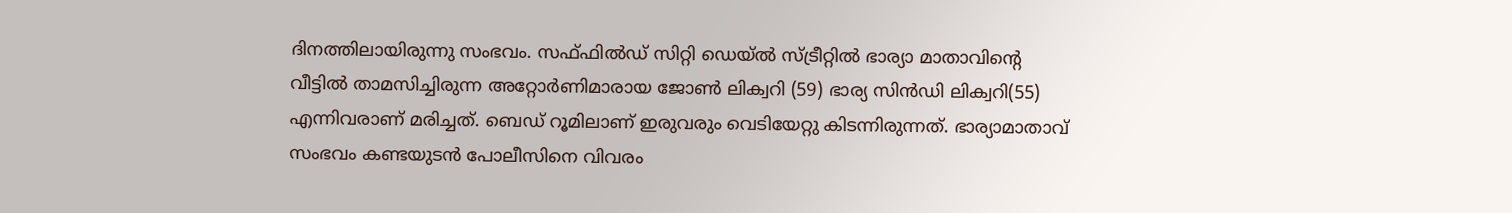ദിനത്തിലായിരുന്നു സംഭവം. സഫ്ഫില്‍ഡ് സിറ്റി ഡെയ്ല്‍ സ്ട്രീറ്റില്‍ ഭാര്യാ മാതാവിന്റെ വീട്ടില്‍ താമസിച്ചിരുന്ന അറ്റോര്‍ണിമാരായ ജോണ്‍ ലിക്വറി (59) ഭാര്യ സിന്‍ഡി ലിക്വറി(55) എന്നിവരാണ് മരിച്ചത്. ബെഡ് റൂമിലാണ് ഇരുവരും വെടിയേറ്റു കിടന്നിരുന്നത്. ഭാര്യാമാതാവ് സംഭവം കണ്ടയുടന്‍ പോലീസിനെ വിവരം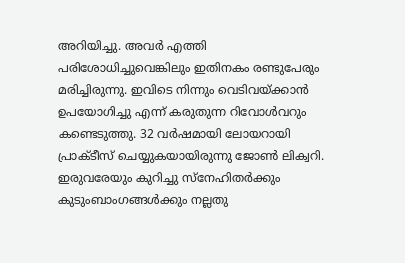അറിയിച്ചു. അവര്‍ എത്തി പരിശോധിച്ചുവെങ്കിലും ഇതിനകം രണ്ടുപേരും മരിച്ചിരുന്നു. ഇവിടെ നിന്നും വെടിവയ്ക്കാന്‍ ഉപയോഗിച്ചു എന്ന് കരുതുന്ന റിവോള്‍വറും കണ്ടെടുത്തു. 32 വര്‍ഷമായി ലോയറായി പ്രാക്ടീസ് ചെയ്യുകയായിരുന്നു ജോണ്‍ ലിക്വറി. ഇരുവരേയും കുറിച്ചു സ്‌നേഹിതര്‍ക്കും കുടുംബാംഗങ്ങള്‍ക്കും നല്ലതു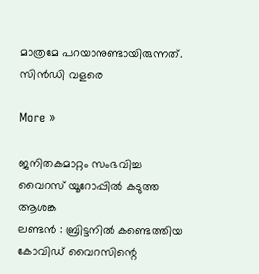മാത്രമേ പറയാനുണ്ടായിരുന്നത്. സിന്‍ഡി വളരെ

More »

ജനിതകമാറ്റം സംഭവിച്ച വൈറസ് യൂറോപ്പില്‍ കടുത്ത ആശങ്ക
ലണ്ടന്‍ : ബ്രിട്ടനില്‍ കണ്ടെത്തിയ കോവിഡ് വൈറസിന്റെ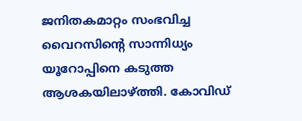ജനിതകമാറ്റം സംഭവിച്ച വൈറസിന്റെ സാന്നിധ്യം യൂറോപ്പിനെ കടുത്ത ആശകയിലാഴ്ത്തി. കോവിഡ്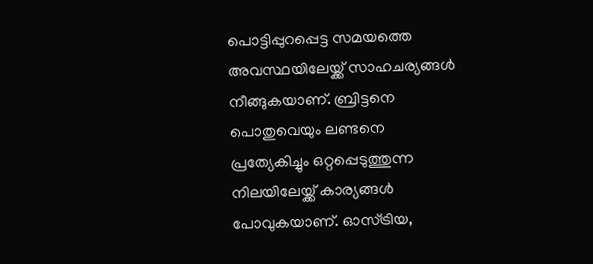പൊട്ടിപ്പുറപ്പെട്ട സമയത്തെ അവസ്ഥയിലേയ്ക്ക് സാഹചര്യങ്ങള്‍ നീങ്ങുകയാണ്. ബ്രിട്ടനെ പൊതുവെയും ലണ്ടനെ പ്രത്യേകിച്ചും ഒറ്റപ്പെടുത്തുന്ന നിലയിലേയ്ക്ക് കാര്യങ്ങള്‍ പോവുകയാണ്. ഓസ്ട്രിയ,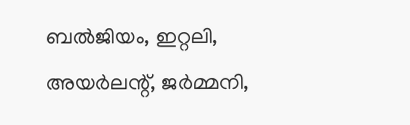ബല്‍ജിയം, ഇറ്റലി, അയര്‍ലന്റ്, ജര്‍മ്മനി,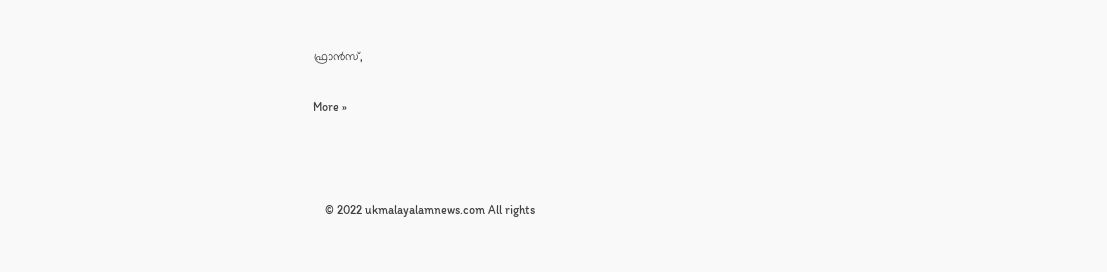ഫ്രാന്‍സ്,

More »



    © 2022 ukmalayalamnews.com All rights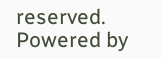reserved. Powered by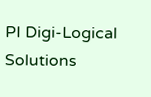PI Digi-Logical Solutions